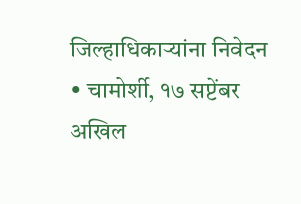जिल्हाधिकाऱ्यांना निवेदन
• चामोर्शी, १७ सप्टेंबर
अखिल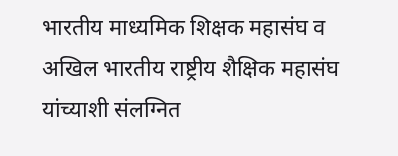भारतीय माध्यमिक शिक्षक महासंघ व अखिल भारतीय राष्ट्रीय शैक्षिक महासंघ यांच्याशी संलग्नित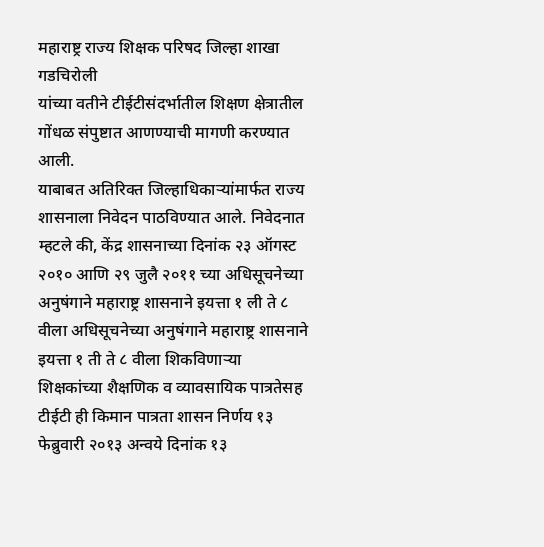महाराष्ट्र राज्य शिक्षक परिषद जिल्हा शाखा गडचिरोली
यांच्या वतीने टीईटीसंदर्भातील शिक्षण क्षेत्रातील गोंधळ संपुष्टात आणण्याची मागणी करण्यात आली.
याबाबत अतिरिक्त जिल्हाधिकाऱ्यांमार्फत राज्य शासनाला निवेदन पाठविण्यात आले. निवेदनात म्हटले की, केंद्र शासनाच्या दिनांक २३ ऑगस्ट २०१० आणि २९ जुलै २०११ च्या अधिसूचनेच्या अनुषंगाने महाराष्ट्र शासनाने इयत्ता १ ली ते ८ वीला अधिसूचनेच्या अनुषंगाने महाराष्ट्र शासनाने इयत्ता १ ती ते ८ वीला शिकविणाऱ्या शिक्षकांच्या शैक्षणिक व व्यावसायिक पात्रतेसह टीईटी ही किमान पात्रता शासन निर्णय १३ फेब्रुवारी २०१३ अन्वये दिनांक १३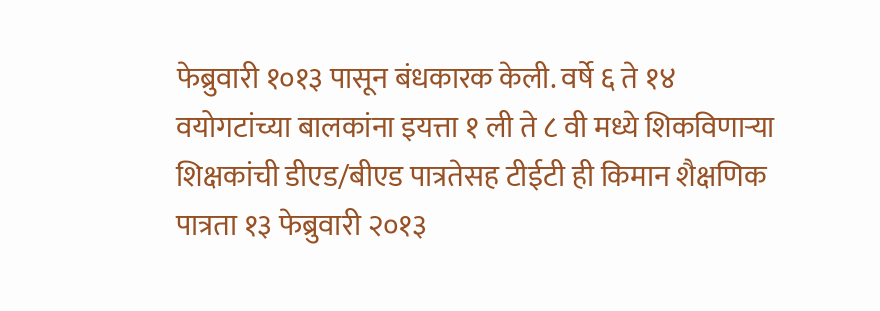फेब्रुवारी १०१३ पासून बंधकारक केली. वर्षे ६ ते १४ वयोगटांच्या बालकांना इयत्ता १ ली ते ८ वी मध्ये शिकविणाऱ्या शिक्षकांची डीएड/बीएड पात्रतेसह टीईटी ही किमान शैक्षणिक पात्रता १३ फेब्रुवारी २०१३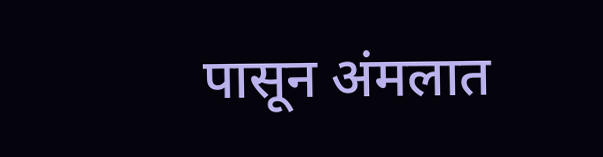पासून अंमलात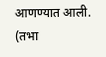आणण्यात आली.
(तभा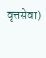वृत्तसेवा)